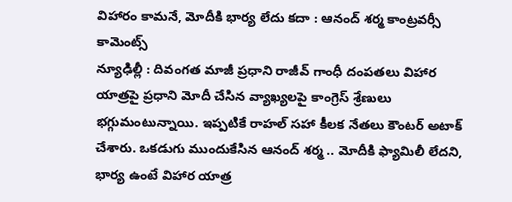విహారం కామనే, మోదీకి భార్య లేదు కదా : ఆనంద్ శర్మ కాంట్రవర్సీ కామెంట్స్
న్యూఢిల్లీ : దివంగత మాజీ ప్రధాని రాజీవ్ గాంధీ దంపతలు విహార యాత్రపై ప్రధాని మోదీ చేసిన వ్యాఖ్యలపై కాంగ్రెస్ శ్రేణులు భగ్గుమంటున్నాయి. ఇప్పటికే రాహల్ సహా కీలక నేతలు కౌంటర్ అటాక్ చేశారు. ఒకడుగు ముందుకేసిన ఆనంద్ శర్మ .. మోదీకి ఫ్యామిలీ లేదని, భార్య ఉంటే విహార యాత్ర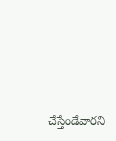చేస్తేండేవారని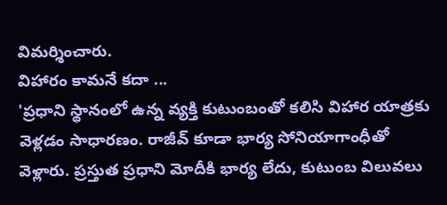విమర్శించారు.
విహారం కామనే కదా ...
'ప్రధాని స్థానంలో ఉన్న వ్యక్తి కుటుంబంతో కలిసి విహార యాత్రకు వెళ్లడం సాధారణం. రాజీవ్ కూడా భార్య సోనియాగాంధీతో వెళ్లారు. ప్రస్తుత ప్రధాని మోదీకి భార్య లేదు, కుటుంబ విలువలు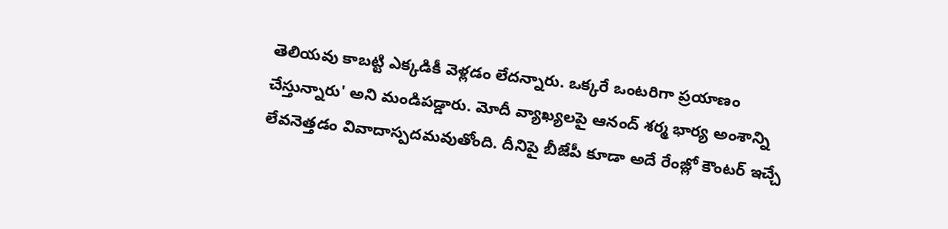తెలియవు కాబట్టి ఎక్కడికీ వెళ్లడం లేదన్నారు. ఒక్కరే ఒంటరిగా ప్రయాణం చేస్తున్నారు' అని మండిపడ్డారు. మోదీ వ్యాఖ్యలపై ఆనంద్ శర్మ భార్య అంశాన్ని లేవనెత్తడం వివాదాస్పదమవుతోంది. దీనిపై బీజేపీ కూడా అదే రేంజ్లో కౌంటర్ ఇచ్చే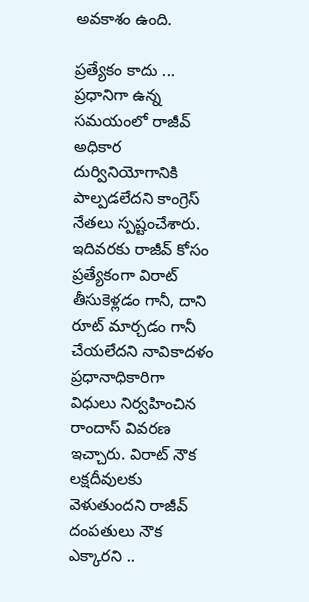అవకాశం ఉంది.

ప్రత్యేకం కాదు ...
ప్రధానిగా ఉన్న సమయంలో రాజీవ్ అధికార దుర్వినియోగానికి పాల్పడలేదని కాంగ్రెస్ నేతలు స్పష్టంచేశారు. ఇదివరకు రాజీవ్ కోసం ప్రత్యేకంగా విరాట్ తీసుకెళ్లడం గానీ, దాని రూట్ మార్చడం గానీ చేయలేదని నావికాదళం ప్రధానాధికారిగా విధులు నిర్వహించిన రాందాస్ వివరణ ఇచ్చారు. విరాట్ నౌక లక్షదీవులకు వెళుతుందని రాజీవ్ దంపతులు నౌక ఎక్కారని ..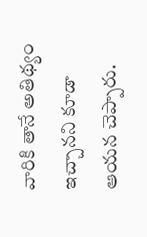వారికి తానే అతిథ్యం ఇచ్చానని కూడా ఆయన చెప్పారు.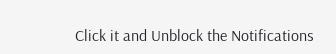Click it and Unblock the Notifications